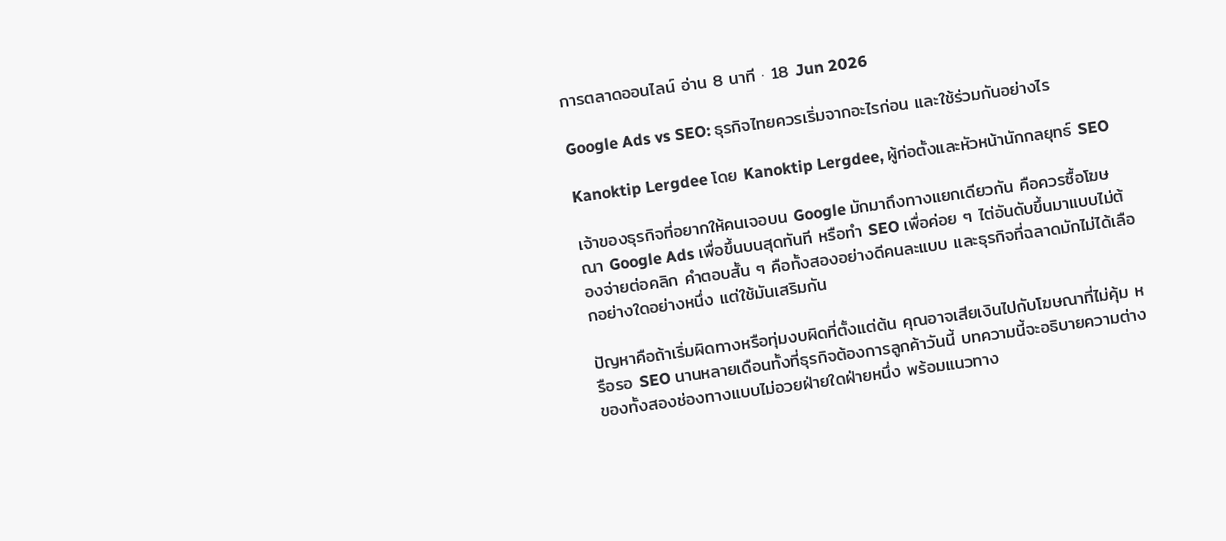การตลาดออนไลน์ อ่าน 8 นาที · 18 Jun 2026

Google Ads vs SEO: ธุรกิจไทยควรเริ่มจากอะไรก่อน และใช้ร่วมกันอย่างไร

Kanoktip Lergdee โดย Kanoktip Lergdee, ผู้ก่อตั้งและหัวหน้านักกลยุทธ์ SEO

เจ้าของธุรกิจที่อยากให้คนเจอบน Google มักมาถึงทางแยกเดียวกัน คือควรซื้อโฆษณา Google Ads เพื่อขึ้นบนสุดทันที หรือทำ SEO เพื่อค่อย ๆ ไต่อันดับขึ้นมาแบบไม่ต้องจ่ายต่อคลิก คำตอบสั้น ๆ คือทั้งสองอย่างดีคนละแบบ และธุรกิจที่ฉลาดมักไม่ได้เลือกอย่างใดอย่างหนึ่ง แต่ใช้มันเสริมกัน

ปัญหาคือถ้าเริ่มผิดทางหรือทุ่มงบผิดที่ตั้งแต่ต้น คุณอาจเสียเงินไปกับโฆษณาที่ไม่คุ้ม หรือรอ SEO นานหลายเดือนทั้งที่ธุรกิจต้องการลูกค้าวันนี้ บทความนี้จะอธิบายความต่างของทั้งสองช่องทางแบบไม่อวยฝ่ายใดฝ่ายหนึ่ง พร้อมแนวทาง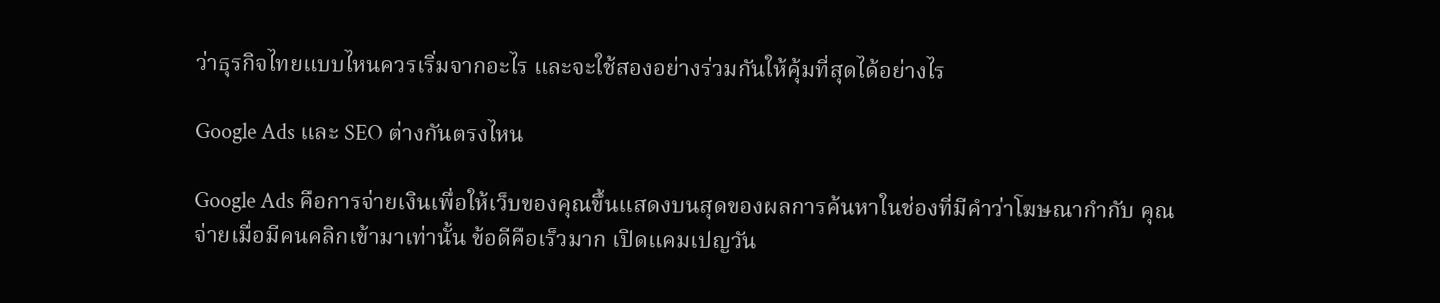ว่าธุรกิจไทยแบบไหนควรเริ่มจากอะไร และจะใช้สองอย่างร่วมกันให้คุ้มที่สุดได้อย่างไร

Google Ads และ SEO ต่างกันตรงไหน

Google Ads คือการจ่ายเงินเพื่อให้เว็บของคุณขึ้นแสดงบนสุดของผลการค้นหาในช่องที่มีคำว่าโฆษณากำกับ คุณจ่ายเมื่อมีคนคลิกเข้ามาเท่านั้น ข้อดีคือเร็วมาก เปิดแคมเปญวัน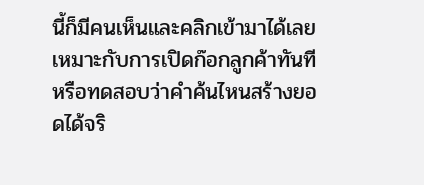นี้ก็มีคนเห็นและคลิกเข้ามาได้เลย เหมาะกับการเปิดก๊อกลูกค้าทันทีหรือทดสอบว่าคำค้นไหนสร้างยอดได้จริ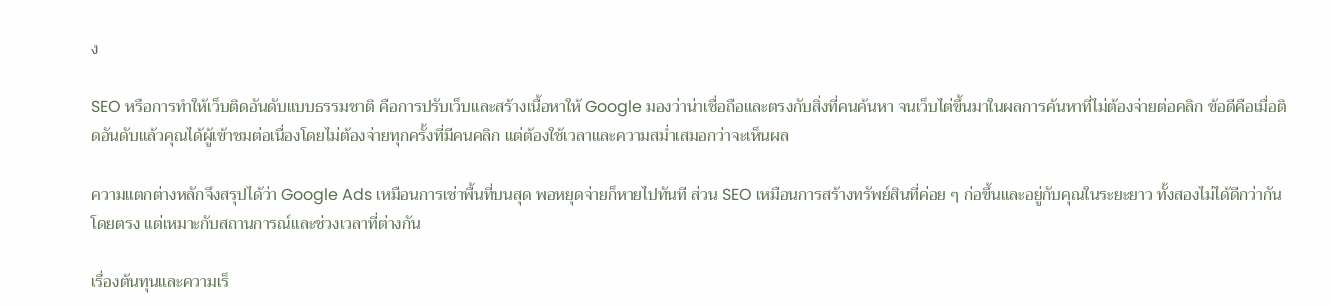ง

SEO หรือการทำให้เว็บติดอันดับแบบธรรมชาติ คือการปรับเว็บและสร้างเนื้อหาให้ Google มองว่าน่าเชื่อถือและตรงกับสิ่งที่คนค้นหา จนเว็บไต่ขึ้นมาในผลการค้นหาที่ไม่ต้องจ่ายต่อคลิก ข้อดีคือเมื่อติดอันดับแล้วคุณได้ผู้เข้าชมต่อเนื่องโดยไม่ต้องจ่ายทุกครั้งที่มีคนคลิก แต่ต้องใช้เวลาและความสม่ำเสมอกว่าจะเห็นผล

ความแตกต่างหลักจึงสรุปได้ว่า Google Ads เหมือนการเช่าพื้นที่บนสุด พอหยุดจ่ายก็หายไปทันที ส่วน SEO เหมือนการสร้างทรัพย์สินที่ค่อย ๆ ก่อขึ้นและอยู่กับคุณในระยะยาว ทั้งสองไม่ได้ดีกว่ากันโดยตรง แต่เหมาะกับสถานการณ์และช่วงเวลาที่ต่างกัน

เรื่องต้นทุนและความเร็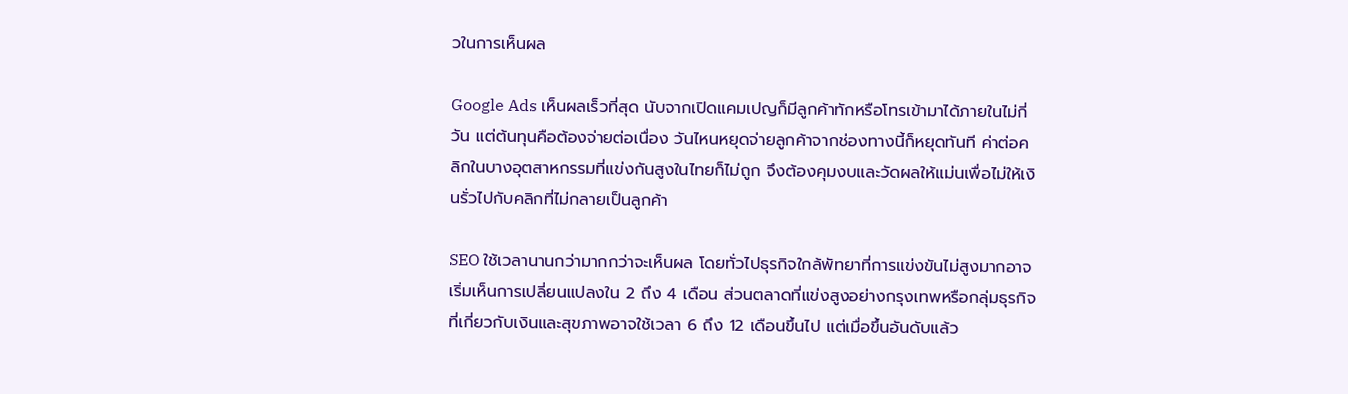วในการเห็นผล

Google Ads เห็นผลเร็วที่สุด นับจากเปิดแคมเปญก็มีลูกค้าทักหรือโทรเข้ามาได้ภายในไม่กี่วัน แต่ต้นทุนคือต้องจ่ายต่อเนื่อง วันไหนหยุดจ่ายลูกค้าจากช่องทางนี้ก็หยุดทันที ค่าต่อคลิกในบางอุตสาหกรรมที่แข่งกันสูงในไทยก็ไม่ถูก จึงต้องคุมงบและวัดผลให้แม่นเพื่อไม่ให้เงินรั่วไปกับคลิกที่ไม่กลายเป็นลูกค้า

SEO ใช้เวลานานกว่ามากกว่าจะเห็นผล โดยทั่วไปธุรกิจใกล้พัทยาที่การแข่งขันไม่สูงมากอาจเริ่มเห็นการเปลี่ยนแปลงใน 2 ถึง 4 เดือน ส่วนตลาดที่แข่งสูงอย่างกรุงเทพหรือกลุ่มธุรกิจที่เกี่ยวกับเงินและสุขภาพอาจใช้เวลา 6 ถึง 12 เดือนขึ้นไป แต่เมื่อขึ้นอันดับแล้ว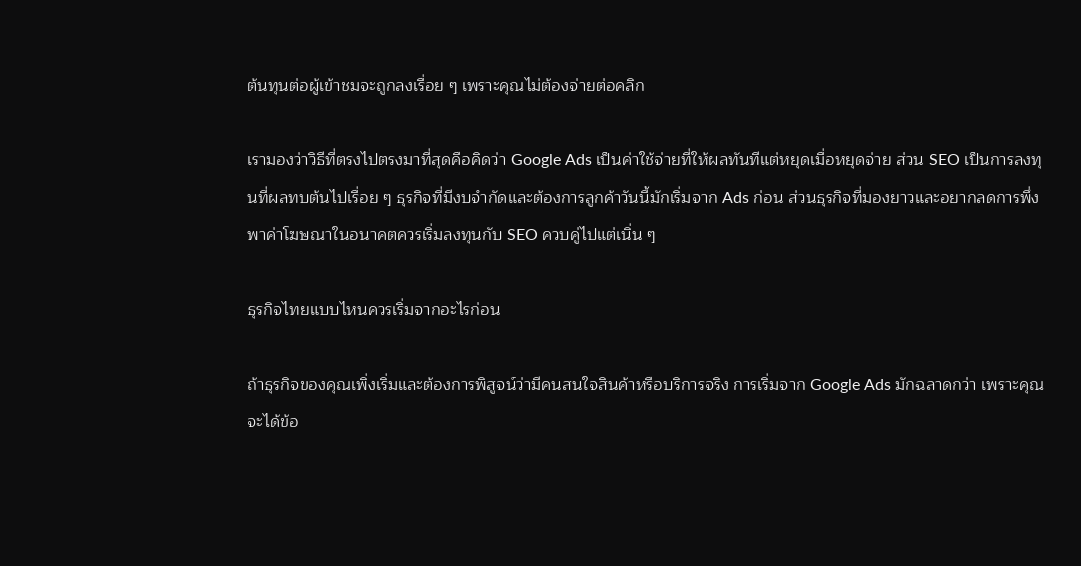ต้นทุนต่อผู้เข้าชมจะถูกลงเรื่อย ๆ เพราะคุณไม่ต้องจ่ายต่อคลิก

เรามองว่าวิธีที่ตรงไปตรงมาที่สุดคือคิดว่า Google Ads เป็นค่าใช้จ่ายที่ให้ผลทันทีแต่หยุดเมื่อหยุดจ่าย ส่วน SEO เป็นการลงทุนที่ผลทบต้นไปเรื่อย ๆ ธุรกิจที่มีงบจำกัดและต้องการลูกค้าวันนี้มักเริ่มจาก Ads ก่อน ส่วนธุรกิจที่มองยาวและอยากลดการพึ่งพาค่าโฆษณาในอนาคตควรเริ่มลงทุนกับ SEO ควบคู่ไปแต่เนิ่น ๆ

ธุรกิจไทยแบบไหนควรเริ่มจากอะไรก่อน

ถ้าธุรกิจของคุณเพิ่งเริ่มและต้องการพิสูจน์ว่ามีคนสนใจสินค้าหรือบริการจริง การเริ่มจาก Google Ads มักฉลาดกว่า เพราะคุณจะได้ข้อ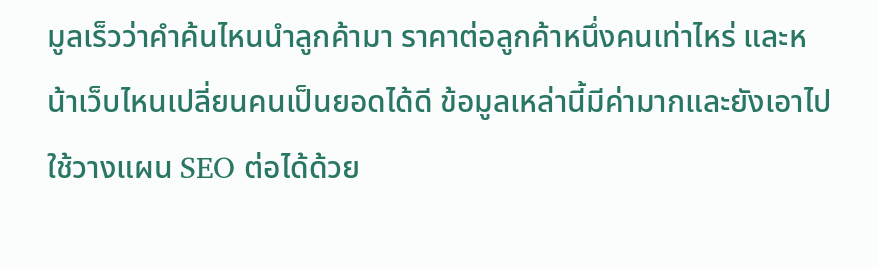มูลเร็วว่าคำค้นไหนนำลูกค้ามา ราคาต่อลูกค้าหนึ่งคนเท่าไหร่ และหน้าเว็บไหนเปลี่ยนคนเป็นยอดได้ดี ข้อมูลเหล่านี้มีค่ามากและยังเอาไปใช้วางแผน SEO ต่อได้ด้วย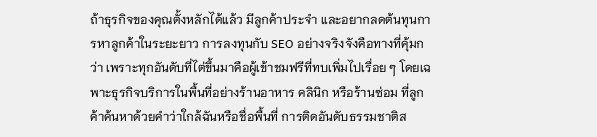ถ้าธุรกิจของคุณตั้งหลักได้แล้ว มีลูกค้าประจำ และอยากลดต้นทุนการหาลูกค้าในระยะยาว การลงทุนกับ SEO อย่างจริงจังคือทางที่คุ้มกว่า เพราะทุกอันดับที่ไต่ขึ้นมาคือผู้เข้าชมฟรีที่ทบเพิ่มไปเรื่อย ๆ โดยเฉพาะธุรกิจบริการในพื้นที่อย่างร้านอาหาร คลินิก หรือร้านซ่อม ที่ลูกค้าค้นหาด้วยคำว่าใกล้ฉันหรือชื่อพื้นที่ การติดอันดับธรรมชาติส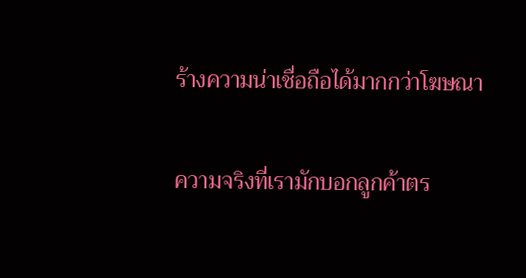ร้างความน่าเชื่อถือได้มากกว่าโฆษณา

ความจริงที่เรามักบอกลูกค้าตร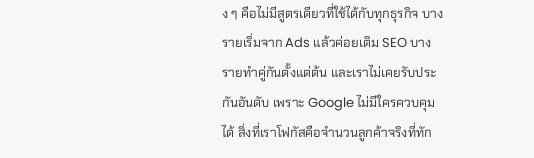ง ๆ คือไม่มีสูตรเดียวที่ใช้ได้กับทุกธุรกิจ บางรายเริ่มจาก Ads แล้วค่อยเติม SEO บางรายทำคู่กันตั้งแต่ต้น และเราไม่เคยรับประกันอันดับ เพราะ Google ไม่มีใครควบคุมได้ สิ่งที่เราโฟกัสคือจำนวนลูกค้าจริงที่ทัก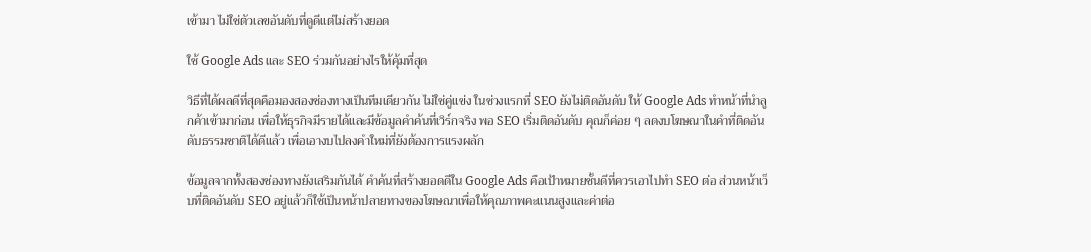เข้ามา ไม่ใช่ตัวเลขอันดับที่ดูดีแต่ไม่สร้างยอด

ใช้ Google Ads และ SEO ร่วมกันอย่างไรให้คุ้มที่สุด

วิธีที่ได้ผลดีที่สุดคือมองสองช่องทางเป็นทีมเดียวกัน ไม่ใช่คู่แข่ง ในช่วงแรกที่ SEO ยังไม่ติดอันดับ ให้ Google Ads ทำหน้าที่นำลูกค้าเข้ามาก่อน เพื่อให้ธุรกิจมีรายได้และมีข้อมูลคำค้นที่เวิร์กจริง พอ SEO เริ่มติดอันดับ คุณก็ค่อย ๆ ลดงบโฆษณาในคำที่ติดอันดับธรรมชาติได้ดีแล้ว เพื่อเอางบไปลงคำใหม่ที่ยังต้องการแรงผลัก

ข้อมูลจากทั้งสองช่องทางยังเสริมกันได้ คำค้นที่สร้างยอดดีใน Google Ads คือเป้าหมายชั้นดีที่ควรเอาไปทำ SEO ต่อ ส่วนหน้าเว็บที่ติดอันดับ SEO อยู่แล้วก็ใช้เป็นหน้าปลายทางของโฆษณาเพื่อให้คุณภาพคะแนนสูงและค่าต่อ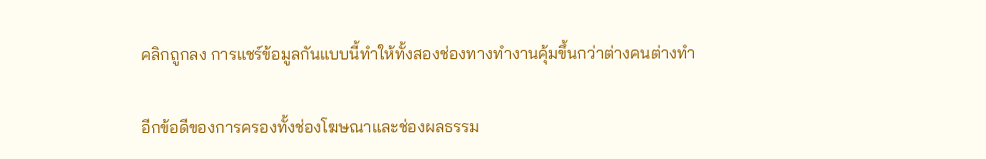คลิกถูกลง การแชร์ข้อมูลกันแบบนี้ทำให้ทั้งสองช่องทางทำงานคุ้มขึ้นกว่าต่างคนต่างทำ

อีกข้อดีของการครองทั้งช่องโฆษณาและช่องผลธรรม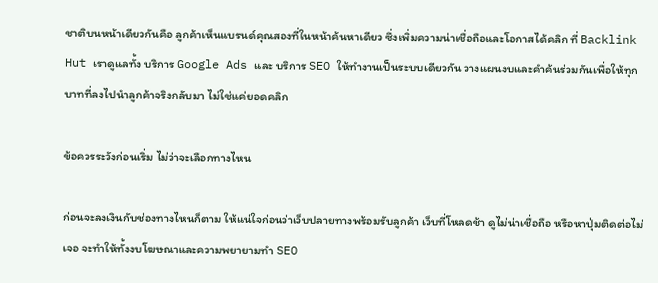ชาติบนหน้าเดียวกันคือ ลูกค้าเห็นแบรนด์คุณสองที่ในหน้าค้นหาเดียว ซึ่งเพิ่มความน่าเชื่อถือและโอกาสได้คลิก ที่ Backlink Hut เราดูแลทั้ง บริการ Google Ads และ บริการ SEO ให้ทำงานเป็นระบบเดียวกัน วางแผนงบและคำค้นร่วมกันเพื่อให้ทุกบาทที่ลงไปนำลูกค้าจริงกลับมา ไม่ใช่แค่ยอดคลิก

ข้อควรระวังก่อนเริ่ม ไม่ว่าจะเลือกทางไหน

ก่อนจะลงเงินกับช่องทางไหนก็ตาม ให้แน่ใจก่อนว่าเว็บปลายทางพร้อมรับลูกค้า เว็บที่โหลดช้า ดูไม่น่าเชื่อถือ หรือหาปุ่มติดต่อไม่เจอ จะทำให้ทั้งงบโฆษณาและความพยายามทำ SEO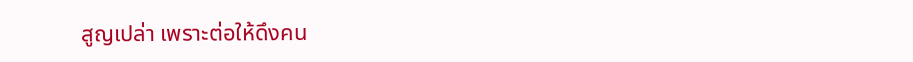สูญเปล่า เพราะต่อให้ดึงคน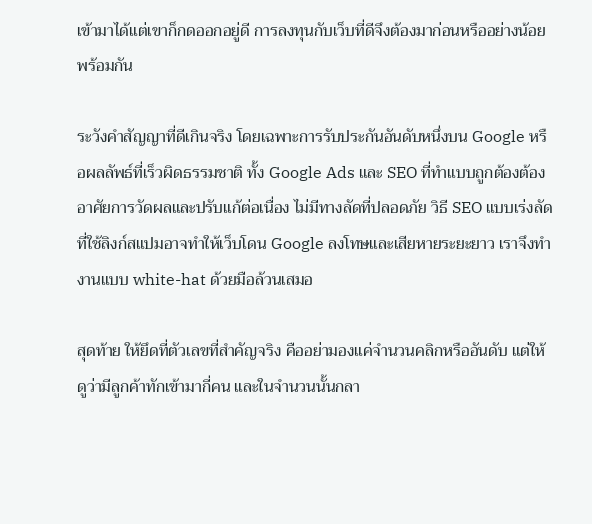เข้ามาได้แต่เขาก็กดออกอยู่ดี การลงทุนกับเว็บที่ดีจึงต้องมาก่อนหรืออย่างน้อยพร้อมกัน

ระวังคำสัญญาที่ดีเกินจริง โดยเฉพาะการรับประกันอันดับหนึ่งบน Google หรือผลลัพธ์ที่เร็วผิดธรรมชาติ ทั้ง Google Ads และ SEO ที่ทำแบบถูกต้องต้องอาศัยการวัดผลและปรับแก้ต่อเนื่อง ไม่มีทางลัดที่ปลอดภัย วิธี SEO แบบเร่งลัดที่ใช้ลิงก์สแปมอาจทำให้เว็บโดน Google ลงโทษและเสียหายระยะยาว เราจึงทำงานแบบ white-hat ด้วยมือล้วนเสมอ

สุดท้าย ให้ยึดที่ตัวเลขที่สำคัญจริง คืออย่ามองแค่จำนวนคลิกหรืออันดับ แต่ให้ดูว่ามีลูกค้าทักเข้ามากี่คน และในจำนวนนั้นกลา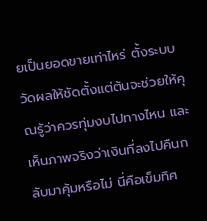ยเป็นยอดขายเท่าไหร่ ตั้งระบบวัดผลให้ชัดตั้งแต่ต้นจะช่วยให้คุณรู้ว่าควรทุ่มงบไปทางไหน และเห็นภาพจริงว่าเงินที่ลงไปคืนกลับมาคุ้มหรือไม่ นี่คือเข็มทิศ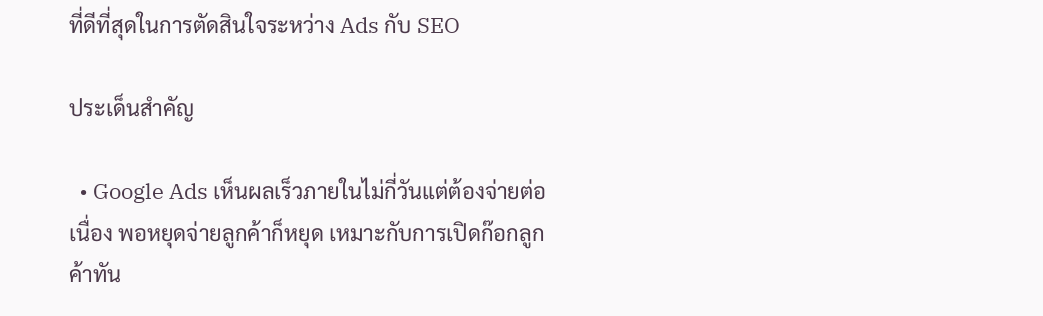ที่ดีที่สุดในการตัดสินใจระหว่าง Ads กับ SEO

ประเด็นสำคัญ

  • Google Ads เห็นผลเร็วภายในไม่กี่วันแต่ต้องจ่ายต่อเนื่อง พอหยุดจ่ายลูกค้าก็หยุด เหมาะกับการเปิดก๊อกลูกค้าทัน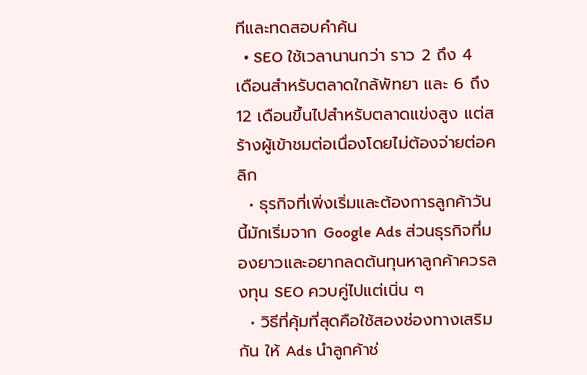ทีและทดสอบคำค้น
  • SEO ใช้เวลานานกว่า ราว 2 ถึง 4 เดือนสำหรับตลาดใกล้พัทยา และ 6 ถึง 12 เดือนขึ้นไปสำหรับตลาดแข่งสูง แต่สร้างผู้เข้าชมต่อเนื่องโดยไม่ต้องจ่ายต่อคลิก
  • ธุรกิจที่เพิ่งเริ่มและต้องการลูกค้าวันนี้มักเริ่มจาก Google Ads ส่วนธุรกิจที่มองยาวและอยากลดต้นทุนหาลูกค้าควรลงทุน SEO ควบคู่ไปแต่เนิ่น ๆ
  • วิธีที่คุ้มที่สุดคือใช้สองช่องทางเสริมกัน ให้ Ads นำลูกค้าช่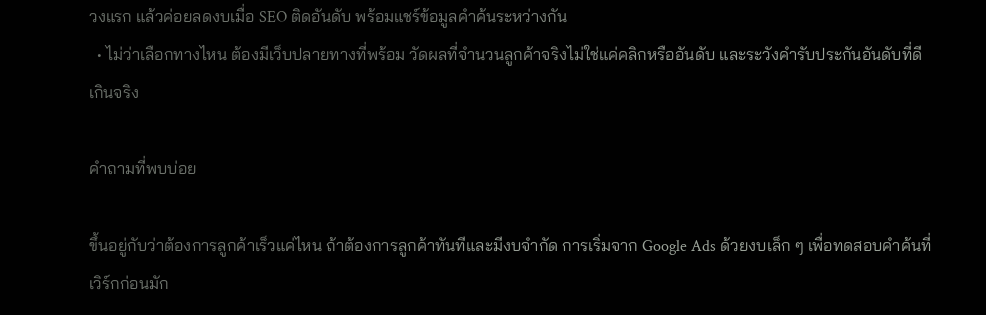วงแรก แล้วค่อยลดงบเมื่อ SEO ติดอันดับ พร้อมแชร์ข้อมูลคำค้นระหว่างกัน
  • ไม่ว่าเลือกทางไหน ต้องมีเว็บปลายทางที่พร้อม วัดผลที่จำนวนลูกค้าจริงไม่ใช่แค่คลิกหรืออันดับ และระวังคำรับประกันอันดับที่ดีเกินจริง

คำถามที่พบบ่อย

ขึ้นอยู่กับว่าต้องการลูกค้าเร็วแค่ไหน ถ้าต้องการลูกค้าทันทีและมีงบจำกัด การเริ่มจาก Google Ads ด้วยงบเล็ก ๆ เพื่อทดสอบคำค้นที่เวิร์กก่อนมัก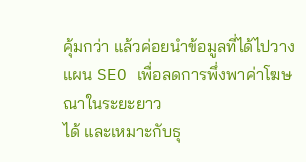คุ้มกว่า แล้วค่อยนำข้อมูลที่ได้ไปวางแผน SEO เพื่อลดการพึ่งพาค่าโฆษณาในระยะยาว
ได้ และเหมาะกับธุ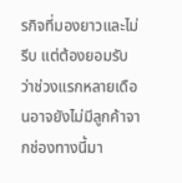รกิจที่มองยาวและไม่รีบ แต่ต้องยอมรับว่าช่วงแรกหลายเดือนอาจยังไม่มีลูกค้าจากช่องทางนี้มา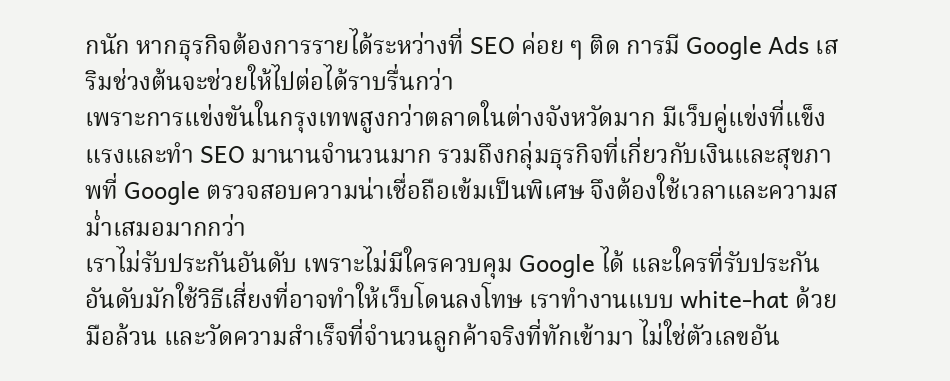กนัก หากธุรกิจต้องการรายได้ระหว่างที่ SEO ค่อย ๆ ติด การมี Google Ads เสริมช่วงต้นจะช่วยให้ไปต่อได้ราบรื่นกว่า
เพราะการแข่งขันในกรุงเทพสูงกว่าตลาดในต่างจังหวัดมาก มีเว็บคู่แข่งที่แข็งแรงและทำ SEO มานานจำนวนมาก รวมถึงกลุ่มธุรกิจที่เกี่ยวกับเงินและสุขภาพที่ Google ตรวจสอบความน่าเชื่อถือเข้มเป็นพิเศษ จึงต้องใช้เวลาและความสม่ำเสมอมากกว่า
เราไม่รับประกันอันดับ เพราะไม่มีใครควบคุม Google ได้ และใครที่รับประกันอันดับมักใช้วิธีเสี่ยงที่อาจทำให้เว็บโดนลงโทษ เราทำงานแบบ white-hat ด้วยมือล้วน และวัดความสำเร็จที่จำนวนลูกค้าจริงที่ทักเข้ามา ไม่ใช่ตัวเลขอัน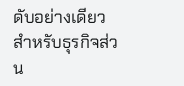ดับอย่างเดียว
สำหรับธุรกิจส่วน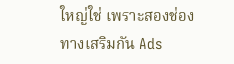ใหญ่ใช่ เพราะสองช่องทางเสริมกัน Ads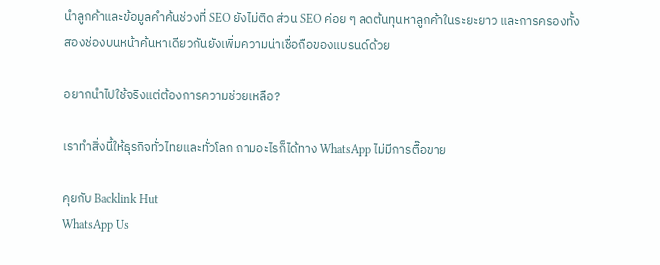นำลูกค้าและข้อมูลคำค้นช่วงที่ SEO ยังไม่ติด ส่วน SEO ค่อย ๆ ลดต้นทุนหาลูกค้าในระยะยาว และการครองทั้งสองช่องบนหน้าค้นหาเดียวกันยังเพิ่มความน่าเชื่อถือของแบรนด์ด้วย

อยากนำไปใช้จริงแต่ต้องการความช่วยเหลือ?

เราทำสิ่งนี้ให้ธุรกิจทั่วไทยและทั่วโลก ถามอะไรก็ได้ทาง WhatsApp ไม่มีการตื๊อขาย

คุยกับ Backlink Hut
WhatsApp Us